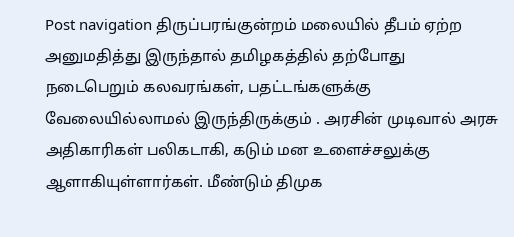Post navigation திருப்பரங்குன்றம் மலையில் தீபம் ஏற்ற அனுமதித்து இருந்தால் தமிழகத்தில் தற்போது நடைபெறும் கலவரங்கள், பதட்டங்களுக்கு வேலையில்லாமல் இருந்திருக்கும் . அரசின் முடிவால் அரசு அதிகாரிகள் பலிகடாகி, கடும் மன உளைச்சலுக்கு ஆளாகியுள்ளார்கள். மீண்டும் திமுக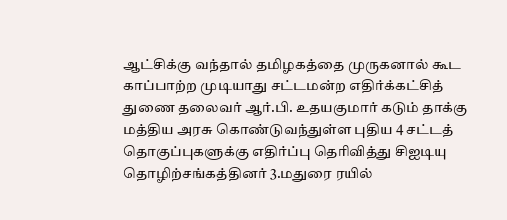ஆட்சிக்கு வந்தால் தமிழகத்தை முருகனால் கூட காப்பாற்ற முடியாது சட்டமன்ற எதிர்க்கட்சித் துணை தலைவர் ஆர்.பி. உதயகுமார் கடும் தாக்கு மத்திய அரசு கொண்டுவந்துள்ள புதிய 4 சட்டத் தொகுப்புகளுக்கு எதிர்ப்பு தெரிவித்து சிஐடியு தொழிற்சங்கத்தினர் 3.மதுரை ரயில்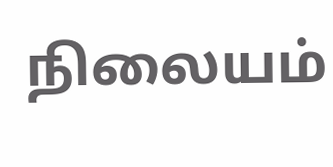நிலையம்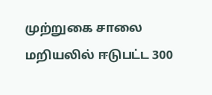முற்றுகை சாலை மறியலில் ஈடுபட்ட 300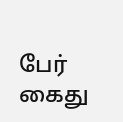பேர் கைது